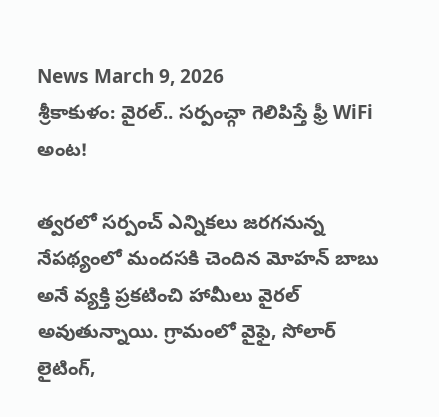News March 9, 2026
శ్రీకాకుళం: వైరల్.. సర్పంచ్గా గెలిపిస్తే ఫ్రీ WiFi అంట!

త్వరలో సర్పంచ్ ఎన్నికలు జరగనున్న నేపథ్యంలో మందసకి చెందిన మోహన్ బాబు అనే వ్యక్తి ప్రకటించి హామీలు వైరల్ అవుతున్నాయి. గ్రామంలో వైఫై, సోలార్ లైటింగ్,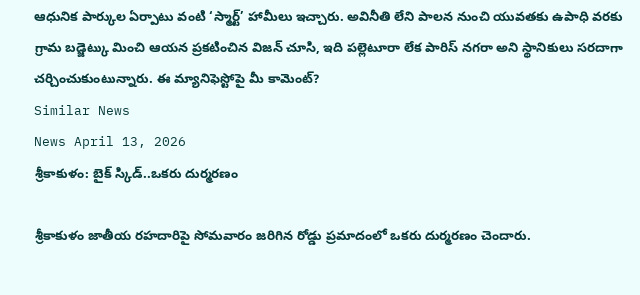ఆధునిక పార్కుల ఏర్పాటు వంటి ‘స్మార్ట్’ హామీలు ఇచ్చారు. అవినీతి లేని పాలన నుంచి యువతకు ఉపాధి వరకు గ్రామ బడ్జెట్కు మించి ఆయన ప్రకటించిన విజన్ చూసి, ఇది పల్లెటూరా లేక పారిస్ నగరా అని స్థానికులు సరదాగా చర్చించుకుంటున్నారు. ఈ మ్యానిఫెస్టోపై మీ కామెంట్?
Similar News
News April 13, 2026
శ్రీకాకుళం: బైక్ స్కిడ్..ఒకరు దుర్మరణం

శ్రీకాకుళం జాతీయ రహదారిపై సోమవారం జరిగిన రోడ్డు ప్రమాదంలో ఒకరు దుర్మరణం చెందారు.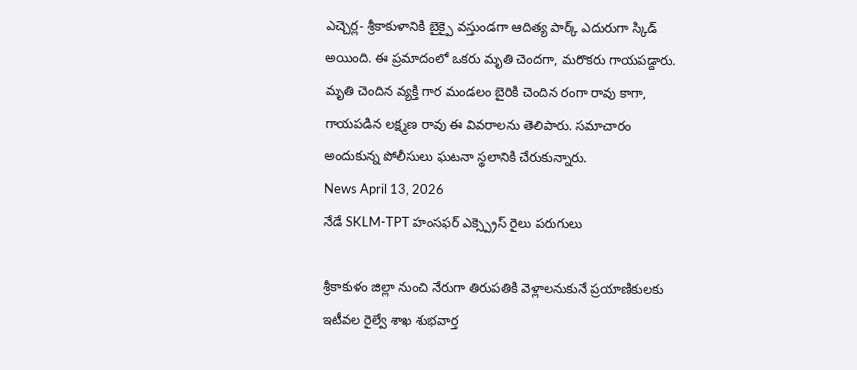ఎచ్చెర్ల- శ్రీకాకుళానికి బైక్పై వస్తుండగా ఆదిత్య పార్క్ ఎదురుగా స్కిడ్ అయింది. ఈ ప్రమాదంలో ఒకరు మృతి చెందగా, మరొకరు గాయపడ్దారు. మృతి చెందిన వ్యక్తి గార మండలం బైరికి చెందిన రంగా రావు కాగా, గాయపడిన లక్ష్మణ రావు ఈ వివరాలను తెలిపారు. సమాచారం అందుకున్న పోలీసులు ఘటనా స్థలానికి చేరుకున్నారు.
News April 13, 2026
నేడే SKLM-TPT హంసఫర్ ఎక్స్ప్రెస్ రైలు పరుగులు

శ్రీకాకుళం జిల్లా నుంచి నేరుగా తిరుపతికి వెళ్లాలనుకునే ప్రయాణికులకు ఇటీవల రైల్వే శాఖ శుభవార్త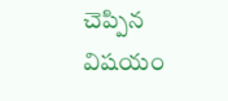చెప్పిన విషయం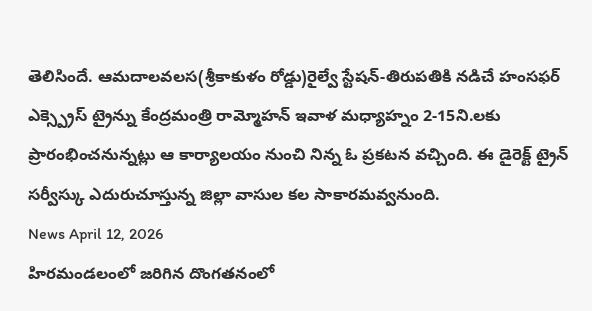తెలిసిందే. ఆమదాలవలస(శ్రీకాకుళం రోడ్డు)రైల్వే స్టేషన్-తిరుపతికి నడిచే హంసఫర్ ఎక్స్ప్రెస్ ట్రైన్ను కేంద్రమంత్రి రామ్మోహన్ ఇవాళ మధ్యాహ్నం 2-15ని.లకు ప్రారంభించనున్నట్లు ఆ కార్యాలయం నుంచి నిన్న ఓ ప్రకటన వచ్చింది. ఈ డైరెక్ట్ ట్రైన్ సర్వీస్కు ఎదురుచూస్తున్న జిల్లా వాసుల కల సాకారమవ్వనుంది.
News April 12, 2026
హిరమండలంలో జరిగిన దొంగతనంలో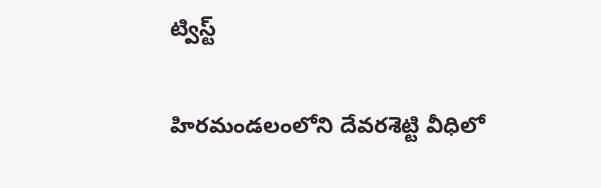ట్విస్ట్

హిరమండలంలోని దేవరశెట్టి వీధిలో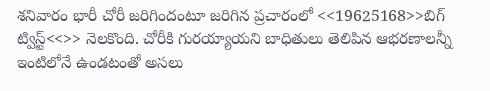శనివారం భారీ చోరీ జరిగిందంటూ జరిగిన ప్రచారంలో <<19625168>>బిగ్ ట్విస్ట్<<>> నెలకొంది. చోరీకి గురయ్యాయని బాధితులు తెలిపిన ఆభరణాలన్నీ ఇంటిలోనే ఉండటంతో అసలు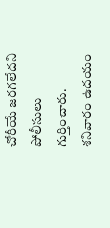చోరీయే జరగలేదని పోలీసులు గుర్తించారు. శనివారం ఉదయం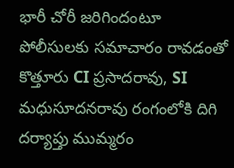భారీ చోరీ జరిగిందంటూ పోలీసులకు సమాచారం రావడంతో కొత్తూరు CI ప్రసాదరావు, SI మధుసూదనరావు రంగంలోకి దిగి దర్యాప్తు ముమ్మరం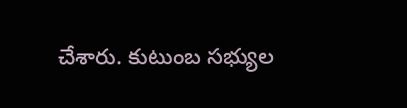చేశారు. కుటుంబ సభ్యుల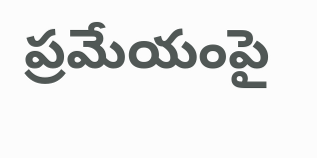ప్రమేయంపై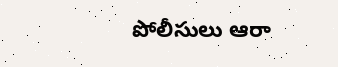పోలీసులు ఆరా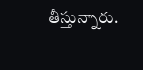తీస్తున్నారు.